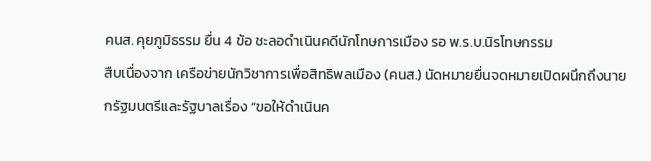คนส. คุยภูมิธรรม ยื่น 4 ข้อ ชะลอดำเนินคดีนักโทษการเมือง รอ พ.ร.บ.นิรโทษกรรม
สืบเนื่องจาก เครือข่ายนักวิชาการเพื่อสิทธิพลเมือง (คนส.) นัดหมายยื่นจดหมายเปิดผนึกถึงนายกรัฐมนตรีและรัฐบาลเรื่อง “ขอให้ดำเนินค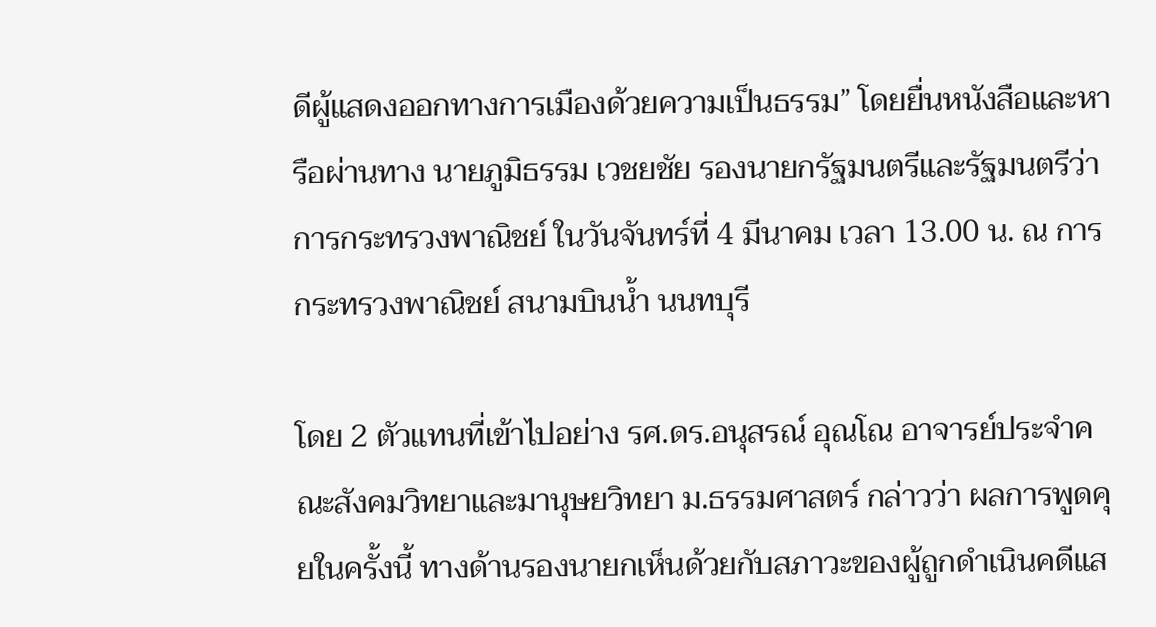ดีผู้แสดงออกทางการเมืองด้วยความเป็นธรรม” โดยยื่นหนังสือและหารือผ่านทาง นายภูมิธรรม เวชยชัย รองนายกรัฐมนตรีและรัฐมนตรีว่าการกระทรวงพาณิชย์ ในวันจันทร์ที่ 4 มีนาคม เวลา 13.00 น. ณ การกระทรวงพาณิชย์ สนามบินน้ำ นนทบุรี

โดย 2 ตัวแทนที่เข้าไปอย่าง รศ.ดร.อนุสรณ์ อุณโณ อาจารย์ประจำคณะสังคมวิทยาและมานุษยวิทยา ม.ธรรมศาสตร์ กล่าวว่า ผลการพูดคุยในครั้งนี้ ทางด้านรองนายกเห็นด้วยกับสภาวะของผู้ถูกดำเนินคดีแส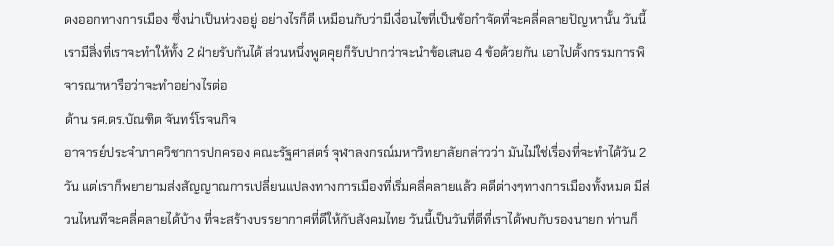ดงออกทางการเมือง ซึ่งน่าเป็นห่วงอยู่ อย่างไรก็ดี เหมือนกับว่ามีเงื่อนไขที่เป็นข้อกำจัดที่จะคลี่คลายปัญหานั้น วันนี้เรามีสิ่งที่เราจะทำให้ทั้ง 2 ฝ่ายรับกันได้ ส่วนหนึ่งพูดคุยก็รับปากว่าจะนำข้อเสนอ 4 ข้อด้วยกัน เอาไปตั้งกรรมการพิจารณาหารือว่าจะทำอย่างไรต่อ
ด้าน รศ.ดร.บัณฑิต จันทร์โรจนกิจ
อาจารย์ประจำภาควิชาการปกครอง คณะรัฐศาสตร์ จุฬาลงกรณ์มหาวิทยาลัยกล่าวว่า มันไม่ใช่เรื่องที่จะทำได้วัน 2 วัน แต่เราก็พยายามส่งสัญญาณการเปลี่ยนแปลงทางการเมืองที่เริ่มคลี่คลายแล้ว คดีต่างๆทางการเมืองทั้งหมด มีส่วนไหนทีจะคลี่คลายได้บ้าง ที่จะสร้างบรรยากาศที่ดีให้กับสังคมไทย วันนี้เป็นวันที่ดีที่เราได้พบกับรองนายก ท่านก็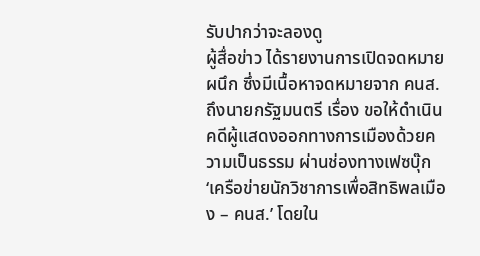รับปากว่าจะลองดู
ผู้สื่อข่าว ได้รายงานการเปิดจดหมายผนึก ซึ่งมีเนื้อหาจดหมายจาก คนส. ถึงนายกรัฐมนตรี เรื่อง ขอให้ดำเนินคดีผู้แสดงออกทางการเมืองด้วยความเป็นธรรม ผ่านช่องทางเฟซบุ๊ก ‘เครือข่ายนักวิชาการเพื่อสิทธิพลเมือง – คนส.’ โดยใน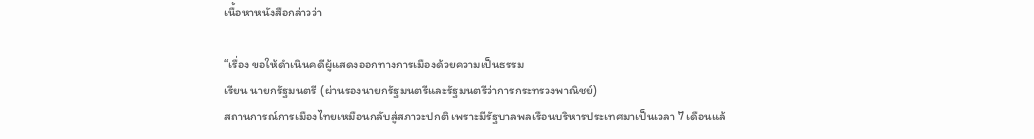เนื้อหาหนังสือกล่าวว่า

“เรื่อง ขอให้ดำเนินคดีผู้แสดงออกทางการเมืองด้วยความเป็นธรรม
เรียน นายกรัฐมนตรี (ผ่านรองนายกรัฐมนตรีและรัฐมนตรีว่าการกระทรวงพาณิชย์)
สถานการณ์การเมืองไทยเหมือนกลับสู่สภาวะปกติ เพราะมีรัฐบาลพลเรือนบริหารประเทศมาเป็นเวลา 7 เดือนแล้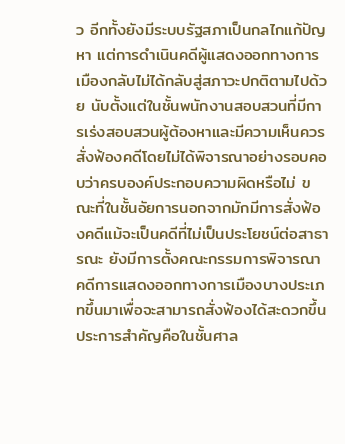ว อีกทั้งยังมีระบบรัฐสภาเป็นกลไกแก้ปัญหา แต่การดำเนินคดีผู้แสดงออกทางการเมืองกลับไม่ได้กลับสู่สภาวะปกติตามไปด้วย นับตั้งแต่ในชั้นพนักงานสอบสวนที่มีการเร่งสอบสวนผู้ต้องหาและมีความเห็นควรสั่งฟ้องคดีโดยไม่ได้พิจารณาอย่างรอบคอบว่าครบองค์ประกอบความผิดหรือไม่ ขณะที่ในชั้นอัยการนอกจากมักมีการสั่งฟ้องคดีแม้จะเป็นคดีที่ไม่เป็นประโยชน์ต่อสาธารณะ ยังมีการตั้งคณะกรรมการพิจารณาคดีการแสดงออกทางการเมืองบางประเภทขึ้นมาเพื่อจะสามารถสั่งฟ้องได้สะดวกขึ้น ประการสำคัญคือในชั้นศาล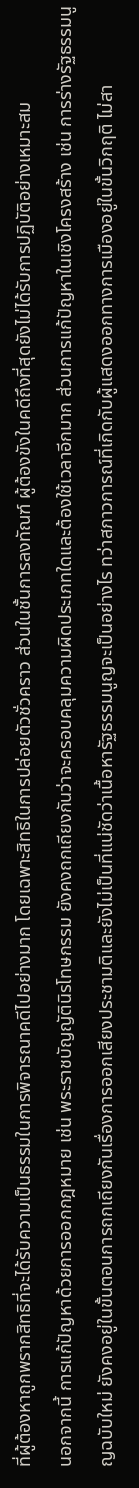ที่ผู้ต้องหาถูกพรากสิทธิที่จะได้รับความเป็นธรรมในการพิจารณาคดีไปอย่างมาก โดยเฉพาะสิทธิในการปล่อยตัวชั่วคราว ส่วนในชั้นการลงทัณฑ์ ผู้ต้องขังในคดีถึงที่สุดยังไม่ได้รับการปฏิบัติอย่างเหมาะสม
นอกจากนี้ การแก้ปัญหาด้วยการออกกฎหมาย เช่น พระราชบัญญัตินิรโทษกรรม ยังคงถกเถียงกันว่าจะครอบคลุมความผิดประเภทใดและต้องใช้เวลาอีกมาก ส่วนการแก้ปัญหาในเชิงโครงสร้าง เช่น การร่างรัฐธรรมนูญฉบับใหม่ ยังคงอยู่ในขั้นตอนการถกเถียงกันเรื่องการออกเสียงประชามติและยังไม่เป็นที่แน่ชัดว่าเนื้อหารัฐธรรมนูญจะเป็นอย่างไร ทว่าสภาวการณ์ที่เกิดกับผู้แสดงออกทางการเมืองอยู่ในขั้นวิกฤติ ไม่สา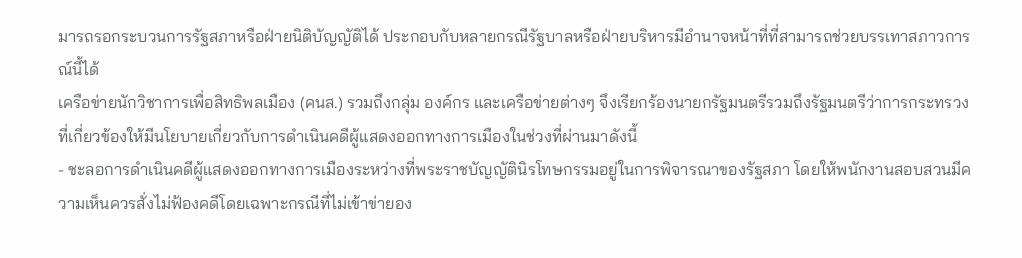มารถรอกระบวนการรัฐสภาหรือฝ่ายนิติบัญญัติได้ ประกอบกับหลายกรณีรัฐบาลหรือฝ่ายบริหารมีอำนาจหน้าที่ที่สามารถช่วยบรรเทาสภาวการณ์นี้ได้
เครือข่ายนักวิชาการเพื่อสิทธิพลเมือง (คนส.) รวมถึงกลุ่ม องค์กร และเครือข่ายต่างๆ จึงเรียกร้องนายกรัฐมนตรีรวมถึงรัฐมนตรีว่าการกระทรวงที่เกี่ยวข้องให้มีนโยบายเกี่ยวกับการดำเนินคดีผู้แสดงออกทางการเมืองในช่วงที่ผ่านมาดังนี้
- ชะลอการดำเนินคดีผู้แสดงออกทางการเมืองระหว่างที่พระราชบัญญัตินิรโทษกรรมอยู่ในการพิจารณาของรัฐสภา โดยให้พนักงานสอบสวนมีความเห็นควรสั่งไม่ฟ้องคดีโดยเฉพาะกรณีที่ไม่เข้าข่ายอง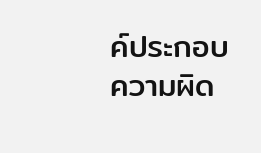ค์ประกอบความผิด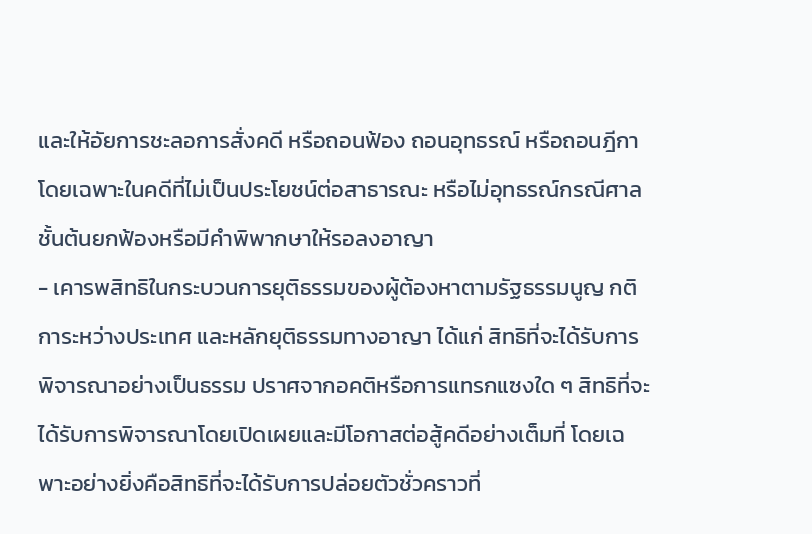และให้อัยการชะลอการสั่งคดี หรือถอนฟ้อง ถอนอุทธรณ์ หรือถอนฎีกา โดยเฉพาะในคดีที่ไม่เป็นประโยชน์ต่อสาธารณะ หรือไม่อุทธรณ์กรณีศาลชั้นต้นยกฟ้องหรือมีคำพิพากษาให้รอลงอาญา
- เคารพสิทธิในกระบวนการยุติธรรมของผู้ต้องหาตามรัฐธรรมนูญ กติการะหว่างประเทศ และหลักยุติธรรมทางอาญา ได้แก่ สิทธิที่จะได้รับการพิจารณาอย่างเป็นธรรม ปราศจากอคติหรือการแทรกแซงใด ๆ สิทธิที่จะได้รับการพิจารณาโดยเปิดเผยและมีโอกาสต่อสู้คดีอย่างเต็มที่ โดยเฉพาะอย่างยิ่งคือสิทธิที่จะได้รับการปล่อยตัวชั่วคราวที่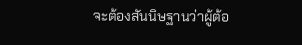จะต้องสันนิษฐานว่าผู้ต้อ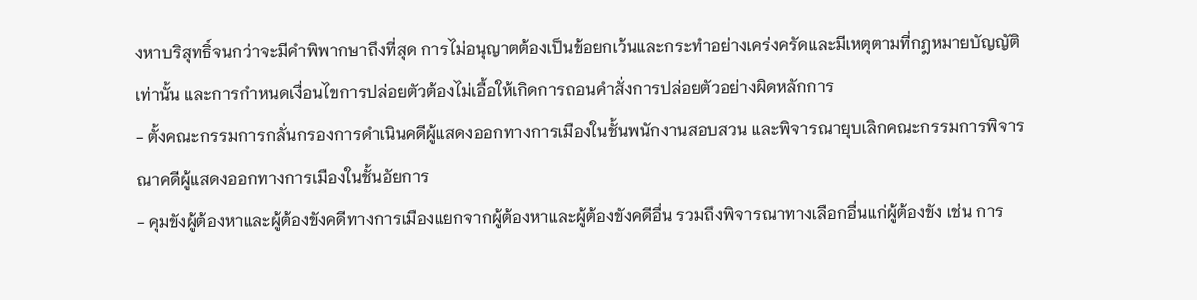งหาบริสุทธิ์จนกว่าจะมีคำพิพากษาถึงที่สุด การไม่อนุญาตต้องเป็นข้อยกเว้นและกระทำอย่างเคร่งครัดและมีเหตุตามที่กฎหมายบัญญัติเท่านั้น และการกำหนดเงื่อนไขการปล่อยตัวต้องไม่เอื้อให้เกิดการถอนคำสั่งการปล่อยตัวอย่างผิดหลักการ
- ตั้งคณะกรรมการกลั่นกรองการดำเนินคดีผู้แสดงออกทางการเมืองในชั้นพนักงานสอบสวน และพิจารณายุบเลิกคณะกรรมการพิจารณาคดีผู้แสดงออกทางการเมืองในชั้นอัยการ
- คุมขังผู้ต้องหาและผู้ต้องขังคดีทางการเมืองแยกจากผู้ต้องหาและผู้ต้องขังคดีอื่น รวมถึงพิจารณาทางเลือกอื่นแก่ผู้ต้องขัง เช่น การ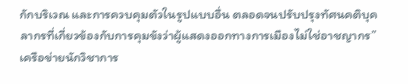กักบริเวณ และการควบคุมตัวในรูปแบบอื่น ตลอดจนปรับปรุงทัศนคติบุคลากรที่เกี่ยวข้องกับการคุมขังว่าผู้แสดงออกทางการเมืองไม่ใช่อาชญากร”
เครือข่ายนักวิชาการ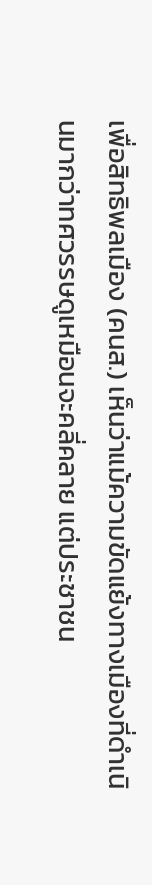เพื่อสิทธิพลเมือง (คนส.) เห็นว่าแม้ความขัดแย้งทางเมืองที่ดำเนินมากว่าทศวรรษดูเหมือนจะคลี่คลาย แต่ประชาชน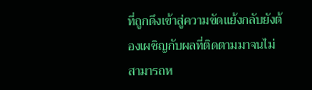ที่ถูกดึงเข้าสู่ความขัดแย้งกลับยังต้องเผชิญกับผลที่ติดตามมาจนไม่สามารถห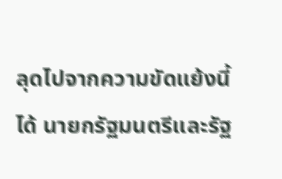ลุดไปจากความขัดแย้งนี้ได้ นายกรัฐมนตรีและรัฐ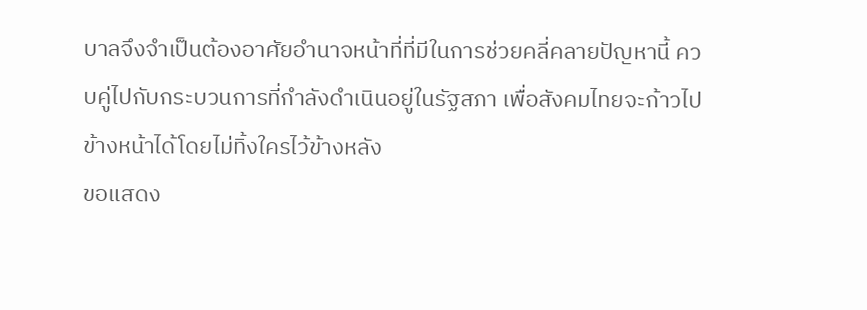บาลจึงจำเป็นต้องอาศัยอำนาจหน้าที่ที่มีในการช่วยคลี่คลายปัญหานี้ ควบคู่ไปกับกระบวนการที่กำลังดำเนินอยู่ในรัฐสภา เพื่อสังคมไทยจะก้าวไปข้างหน้าได้โดยไม่ทิ้งใครไว้ข้างหลัง
ขอแสดง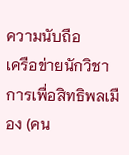ความนับถือ
เครือข่ายนักวิชาการเพื่อสิทธิพลเมือง (คน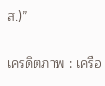ส.)”

เครดิตภาพ : เครือ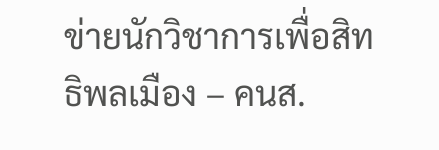ข่ายนักวิชาการเพื่อสิทธิพลเมือง – คนส.